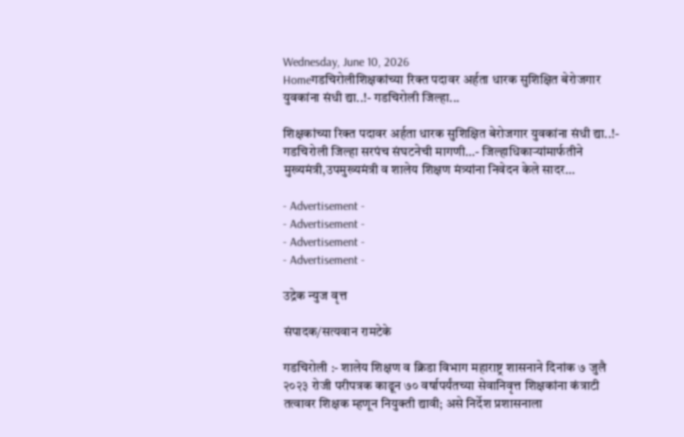Wednesday, June 10, 2026
Homeगडचिरोलीशिक्षकांच्या रिक्त पदावर अर्हता धारक सुशिक्षित बेरोजगार युवकांना संधी द्या..!- गडचिरोली जिल्हा...

शिक्षकांच्या रिक्त पदावर अर्हता धारक सुशिक्षित बेरोजगार युवकांना संधी द्या..!- गडचिरोली जिल्हा सरपंच संघटनेची मागणी…- जिल्हाधिकाऱ्यांमार्फतीने मुख्यमंत्री,उपमुख्यमंत्री व शालेय शिक्षण मंत्र्यांना निवेदन केले सादर…

- Advertisement -
- Advertisement -
- Advertisement -
- Advertisement -

उद्रेक न्युज वृत्त

संपादक/सत्यवान रामटेके

गडचिरोली :- शालेय शिक्षण व क्रिडा विभाग महाराष्ट्र शासनाने दिनांक ७ जुलै २०२३ रोजी परीपत्रक काढून ७० वर्षापर्यंतच्या सेवानिवृत्त शिक्षकांना कंत्राटी तत्वावर शिक्षक म्हणून नियुक्ती द्यावी; असे निर्देश प्रशासनाला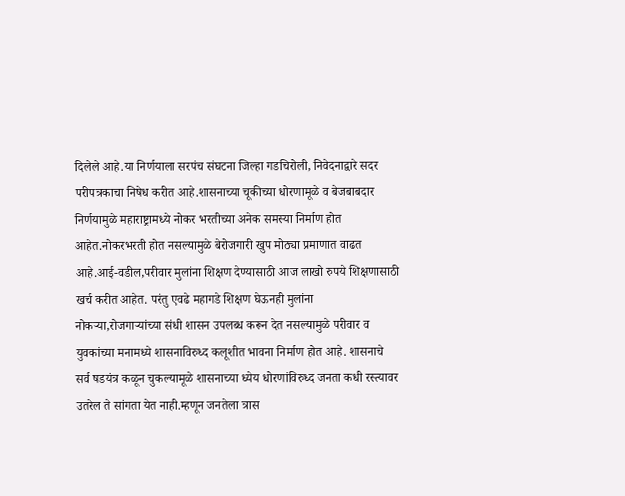दिलेले आहे.या निर्णयाला सरपंच संघटना जिल्हा गडचिरोली, निवेदनाद्वारे सदर परीपत्रकाचा निषेध करीत आहे.शासनाच्या चूकीच्या धोरणामूळे व बेजबाबदार निर्णयामुळे महाराष्ट्रामध्ये नोकर भरतीच्या अनेक समस्या निर्माण होत आहेत.नोकरभरती होत नसल्यामुळे बेरोजगारी खुप मोठ्या प्रमाणात वाढत आहे.आई-वडील,परीवार मुलांना शिक्षण देण्यासाठी आज लाखो रुपये शिक्षणासाठी खर्च करीत आहेत. परंतु एवढे महागडे शिक्षण घेऊनही मुलांना नोकऱ्या,रोजगाऱ्यांच्या संधी शासन उपलब्ध करून देत नसल्यामुळे परीवार व युवकांच्या मनामध्ये शासनाविरुध्द कलूशीत भावना निर्माण होत आहे. शासनाचे सर्व षडयंत्र कळून चुकल्यामूळे शासनाच्या ध्येय धोरणांविरुध्द जनता कधी रस्त्यावर उतरेल ते सांगता येत नाही.म्हणून जनतेला त्रास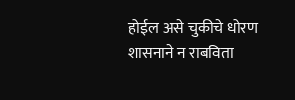होईल असे चुकीचे धोरण शासनाने न राबविता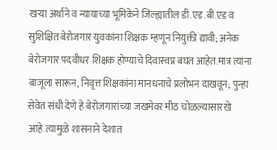खऱ्या अर्थाने व न्यायाच्या भूमिकेने जिल्ह्यातील डी.एड.बी.एड व सुशिक्षित बेरोजगार युवकांना शिक्षक म्हणून नियुक्ती द्यावी; अनेक बेरोजगार पदवीधर शिक्षक होण्याचे दिवास्वप्न बघत आहेत.मात्र त्यांना बाजूला सारून, निवृत्त शिक्षकांना मानधनाचे प्रलोभन दाखवून; पुन्हा सेवेत संधी देणे हे बेरोजगारांच्या जखमेवर मीठ चोळल्यासारखे आहे.त्यामुळे शासनाने देशात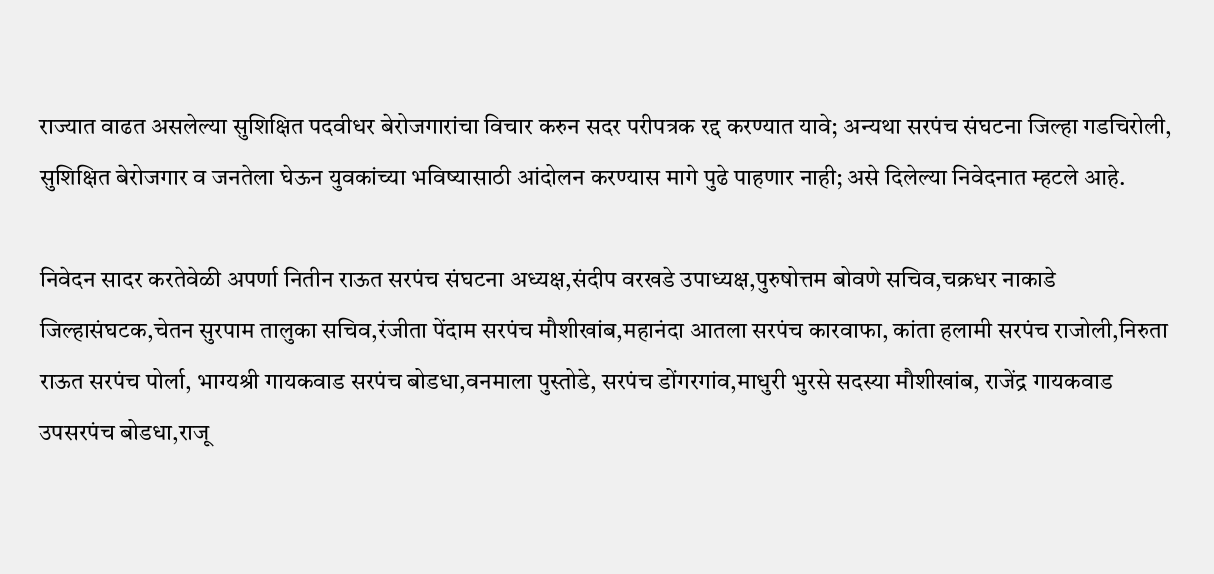राज्यात वाढत असलेल्या सुशिक्षित पदवीधर बेरोजगारांचा विचार करुन सदर परीपत्रक रद्द करण्यात यावे; अन्यथा सरपंच संघटना जिल्हा गडचिरोली, सुशिक्षित बेरोजगार व जनतेला घेऊन युवकांच्या भविष्यासाठी आंदोलन करण्यास मागे पुढे पाहणार नाही; असे दिलेल्या निवेदनात म्हटले आहे.

निवेदन सादर करतेवेळी अपर्णा नितीन राऊत सरपंच संघटना अध्यक्ष,संदीप वरखडे उपाध्यक्ष,पुरुषोत्तम बोवणे सचिव,चक्रधर नाकाडे जिल्हासंघटक,चेतन सुरपाम तालुका सचिव,रंजीता पेंदाम सरपंच मौशीखांब,महानंदा आतला सरपंच कारवाफा, कांता हलामी सरपंच राजोली,निरुता राऊत सरपंच पोर्ला, भाग्यश्री गायकवाड सरपंच बोडधा,वनमाला पुस्तोडे, सरपंच डोंगरगांव,माधुरी भुरसे सदस्या मौशीखांब, राजेंद्र गायकवाड उपसरपंच बोडधा,राजू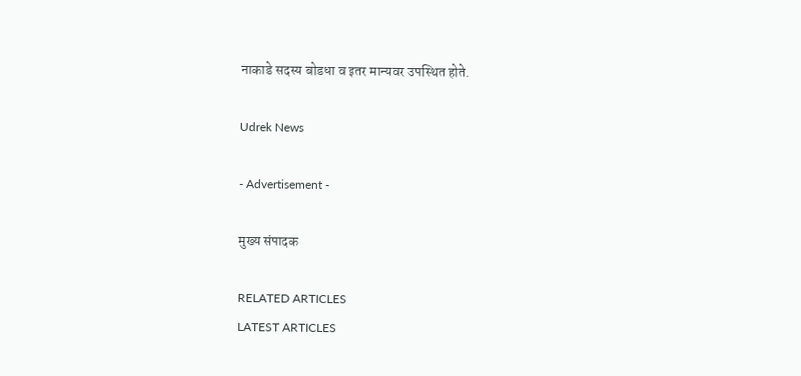नाकाडे सदस्य बोडधा व इतर मान्यवर उपस्थित होते.

Udrek News

- Advertisement -

मुख्य संपादक

RELATED ARTICLES
LATEST ARTICLES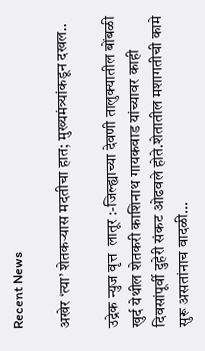Recent News

अखेर ‘त्या’ शेतकऱ्यास मदतीचा हात; मुख्यमंत्र्यांकडून दखल..

उद्रेक न्युज वृत्त  लातूर :-जिल्ह्याच्या देवणी तालुक्यातील बोंबळी खुर्द येथील शेतकरी काशिनाथ गायकवाड यांच्यावर काही दिवसांपूर्वी दुहेरी संकट ओढवले होते.शेतातील मशागतीची कामे सुरू असतांनाच वादळी...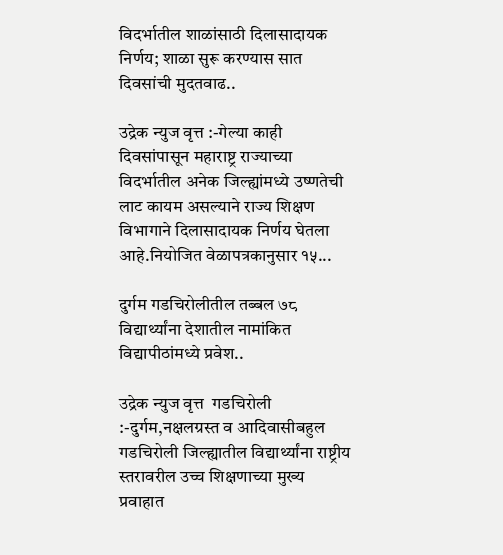विदर्भातील शाळांसाठी दिलासादायक निर्णय; शाळा सुरू करण्यास सात दिवसांची मुदतवाढ..

उद्रेक न्युज वृत्त :-गेल्या काही दिवसांपासून महाराष्ट्र राज्याच्या विदर्भातील अनेक जिल्ह्यांमध्ये उष्णतेची लाट कायम असल्याने राज्य शिक्षण विभागाने दिलासादायक निर्णय घेतला आहे.नियोजित वेळापत्रकानुसार १५...

दुर्गम गडचिरोलीतील तब्बल ७८ विद्यार्थ्यांना देशातील नामांकित विद्यापीठांमध्ये प्रवेश..

उद्रेक न्युज वृत्त  गडचिरोली :-दुर्गम,नक्षलग्रस्त व आदिवासीबहुल गडचिरोली जिल्ह्यातील विद्यार्थ्यांना राष्ट्रीय स्तरावरील उच्च शिक्षणाच्या मुख्य प्रवाहात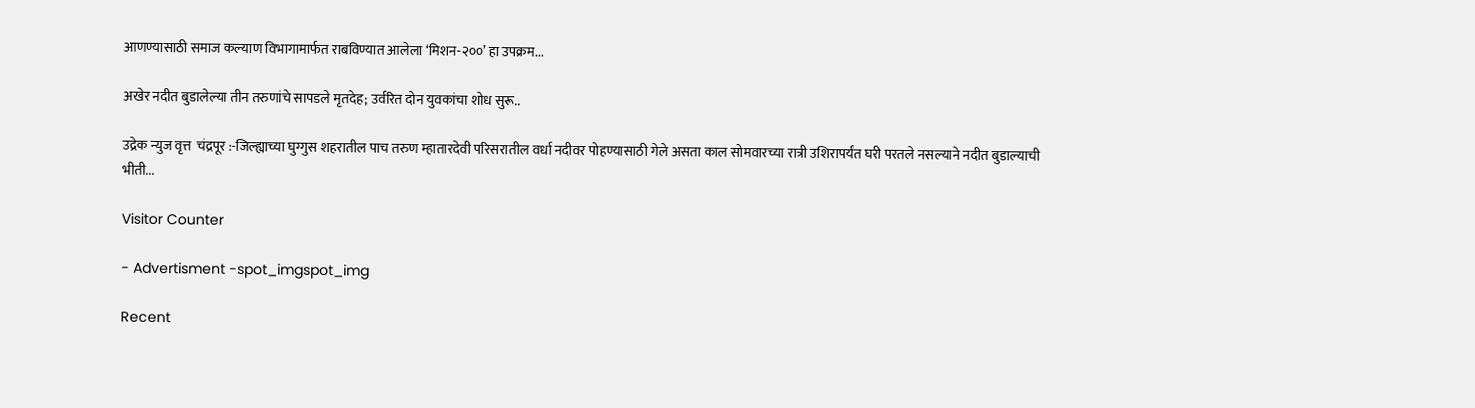आणण्यासाठी समाज कल्याण विभागामार्फत राबविण्यात आलेला ‘मिशन-२००’ हा उपक्रम...

अखेर नदीत बुडालेल्या तीन तरुणांचे सापडले मृतदेह; उर्वरित दोन युवकांचा शोध सुरू..

उद्रेक न्युज वृत्त  चंद्रपूर :-जिल्ह्याच्या घुग्गुस शहरातील पाच तरुण म्हातारदेवी परिसरातील वर्धा नदीवर पोहण्यासाठी गेले असता काल सोमवारच्या रात्री उशिरापर्यंत घरी परतले नसल्याने नदीत बुडाल्याची भीती...

Visitor Counter

- Advertisment -spot_imgspot_img

Recent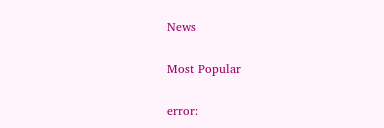News

Most Popular

error: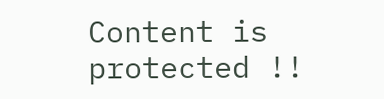Content is protected !!